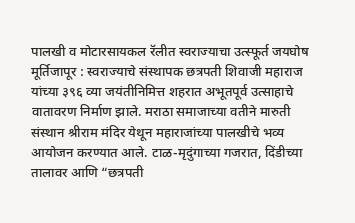पालखी व मोटारसायकल रॅलीत स्वराज्याचा उत्स्फूर्त जयघोष
मूर्तिजापूर : स्वराज्याचे संस्थापक छत्रपती शिवाजी महाराज यांच्या ३९६ व्या जयंतीनिमित्त शहरात अभूतपूर्व उत्साहाचे वातावरण निर्माण झाले. मराठा समाजाच्या वतीने मारुती संस्थान श्रीराम मंदिर येथून महाराजांच्या पालखीचे भव्य आयोजन करण्यात आले. टाळ-मृदुंगाच्या गजरात, दिंडीच्या तालावर आणि “छत्रपती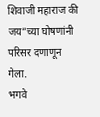शिवाजी महाराज की जय”च्या घोषणांनी परिसर दणाणून गेला.
भगवे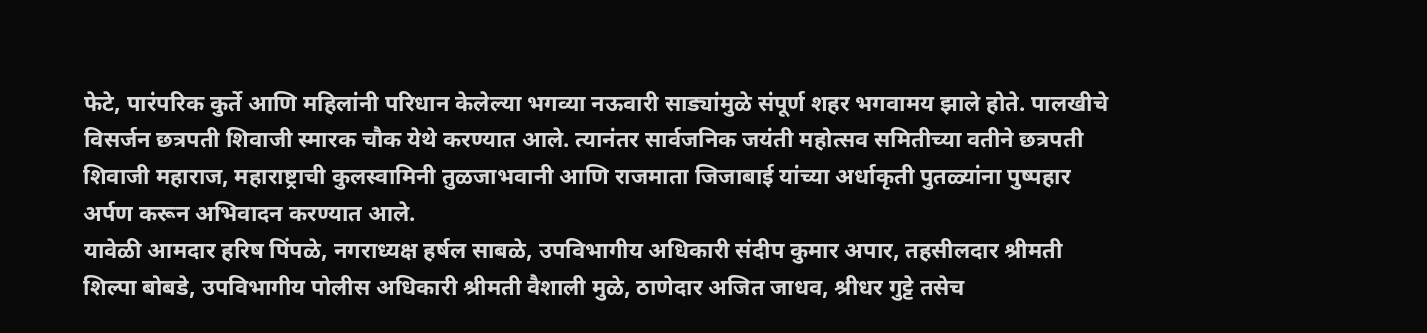फेटे, पारंपरिक कुर्ते आणि महिलांनी परिधान केलेल्या भगव्या नऊवारी साड्यांमुळे संपूर्ण शहर भगवामय झाले होते. पालखीचे विसर्जन छत्रपती शिवाजी स्मारक चौक येथे करण्यात आले. त्यानंतर सार्वजनिक जयंती महोत्सव समितीच्या वतीने छत्रपती शिवाजी महाराज, महाराष्ट्राची कुलस्वामिनी तुळजाभवानी आणि राजमाता जिजाबाई यांच्या अर्धाकृती पुतळ्यांना पुष्पहार अर्पण करून अभिवादन करण्यात आले.
यावेळी आमदार हरिष पिंपळे, नगराध्यक्ष हर्षल साबळे, उपविभागीय अधिकारी संदीप कुमार अपार, तहसीलदार श्रीमती शिल्पा बोबडे, उपविभागीय पोलीस अधिकारी श्रीमती वैशाली मुळे, ठाणेदार अजित जाधव, श्रीधर गुट्टे तसेच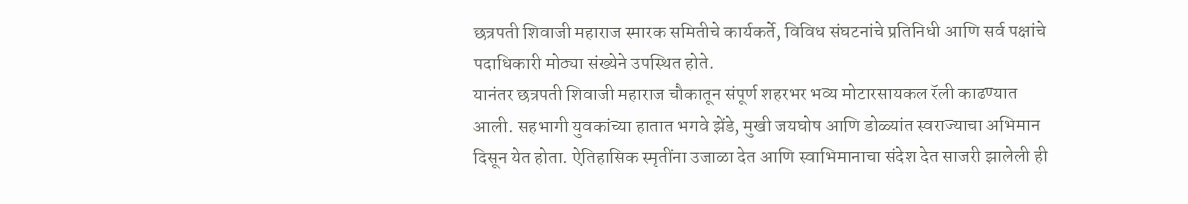छत्रपती शिवाजी महाराज स्मारक समितीचे कार्यकर्ते, विविध संघटनांचे प्रतिनिधी आणि सर्व पक्षांचे पदाधिकारी मोठ्या संख्येने उपस्थित होते.
यानंतर छत्रपती शिवाजी महाराज चौकातून संपूर्ण शहरभर भव्य मोटारसायकल रॅली काढण्यात आली. सहभागी युवकांच्या हातात भगवे झेंडे, मुखी जयघोष आणि डोळ्यांत स्वराज्याचा अभिमान दिसून येत होता. ऐतिहासिक स्मृतींना उजाळा देत आणि स्वाभिमानाचा संदेश देत साजरी झालेली ही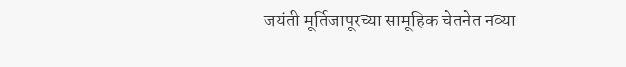जयंती मूर्तिजापूरच्या सामूहिक चेतनेत नव्या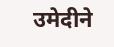उमेदीने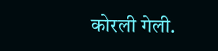कोरली गेली.